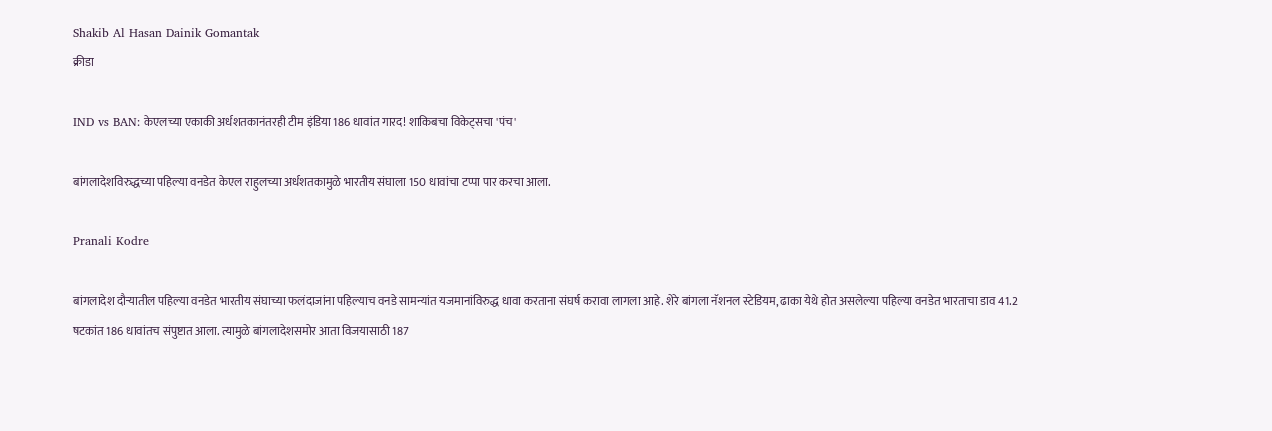Shakib Al Hasan Dainik Gomantak
क्रीडा

IND vs BAN: केएलच्या एकाकी अर्धशतकानंतरही टीम इंडिया 186 धावांत गारद! शाकिबचा विकेट्सचा 'पंच'

बांगलादेशविरुद्धच्या पहिल्या वनडेत केएल राहुलच्या अर्धशतकामुळे भारतीय संघाला 150 धावांचा टप्पा पार करचा आला.

Pranali Kodre

बांगलादेश दौऱ्यातील पहिल्या वनडेत भारतीय संघाच्या फलंदाजांना पहिल्याच वनडे सामन्यांत यजमानांविरुद्ध धावा करताना संघर्ष करावा लागला आहे. शेरे बांगला नॅशनल स्टेडियम, ढाका येथे होत असलेल्या पहिल्या वनडेत भारताचा डाव 41.2 षटकांत 186 धावांतच संपुष्टात आला. त्यामुळे बांगलादेशसमोर आता विजयासाठी 187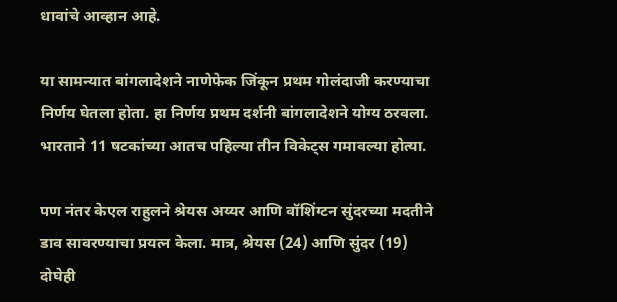धावांचे आव्हान आहे.

या सामन्यात बांगलादेशने नाणेफेक जिंकून प्रथम गोलंदाजी करण्याचा निर्णय घेतला होता. हा निर्णय प्रथम दर्शनी बांगलादेशने योग्य ठरवला. भारताने 11 षटकांच्या आतच पहिल्या तीन विकेट्स गमावल्या होत्या.

पण नंतर केएल राहुलने श्रेयस अय्यर आणि वॉशिंग्टन सुंदरच्या मदतीने डाव सावरण्याचा प्रयत्न केला. मात्र, श्रेयस (24) आणि सुंदर (19) दोघेही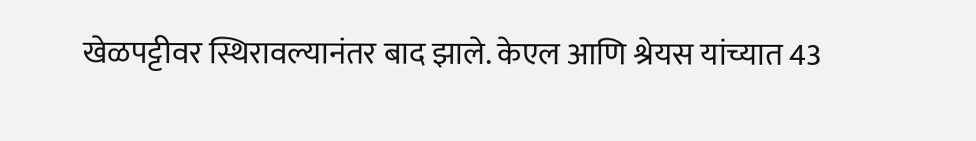खेळपट्टीवर स्थिरावल्यानंतर बाद झाले. केएल आणि श्रेयस यांच्यात 43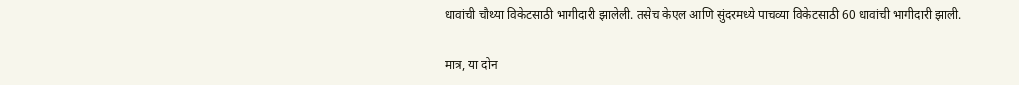धावांची चौथ्या विकेटसाठी भागीदारी झालेली. तसेच केएल आणि सुंदरमध्ये पाचव्या विकेटसाठी 60 धावांची भागीदारी झाली.

मात्र, या दोन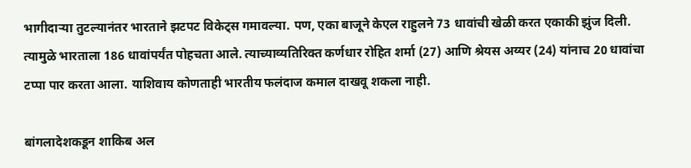भागीदाऱ्या तुटल्यानंतर भारताने झटपट विकेट्स गमावल्या. पण, एका बाजूने केएल राहुलने 73 धावांची खेळी करत एकाकी झुंज दिली. त्यामुळे भारताला 186 धावांपर्यंत पोहचता आले. त्याच्याव्यतिरिक्त कर्णधार रोहित शर्मा (27) आणि श्रेयस अय्यर (24) यांनाच 20 धावांचा टप्पा पार करता आला. याशिवाय कोणताही भारतीय फलंदाज कमाल दाखवू शकला नाही.

बांगलादेशकडून शाकिब अल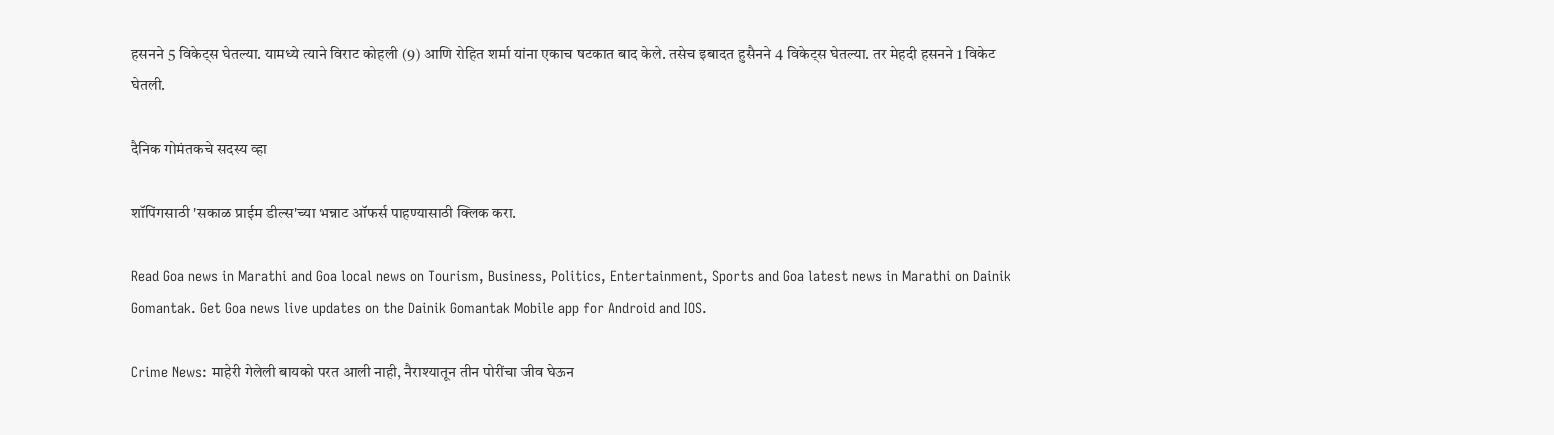हसनने 5 विकेट्स घेतल्या. यामध्ये त्याने विराट कोहली (9) आणि रोहित शर्मा यांना एकाच षटकात बाद केले. तसेच इबादत हुसैनने 4 विकेट्स घेतल्या. तर मेहदी हसनने 1 विकेट घेतली.

दैनिक गोमंतकचे सदस्य व्हा

शॉपिंगसाठी 'सकाळ प्राईम डील्स'च्या भन्नाट ऑफर्स पाहण्यासाठी क्लिक करा.

Read Goa news in Marathi and Goa local news on Tourism, Business, Politics, Entertainment, Sports and Goa latest news in Marathi on Dainik Gomantak. Get Goa news live updates on the Dainik Gomantak Mobile app for Android and IOS.

Crime News: माहेरी गेलेली बायको परत आली नाही, नैराश्यातून तीन पोरींचा जीव घेऊन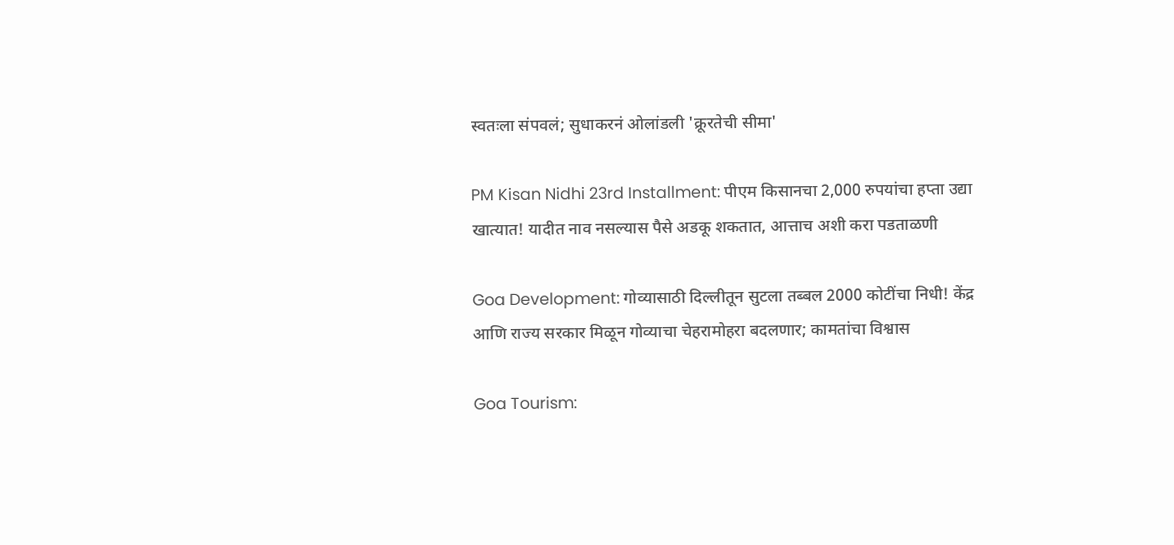स्वतःला संपवलं; सुधाकरनं ओलांडली 'क्रूरतेची सीमा'

PM Kisan Nidhi 23rd Installment: पीएम किसानचा 2,000 रुपयांचा हप्ता उद्या खात्यात! यादीत नाव नसल्यास पैसे अडकू शकतात, आत्ताच अशी करा पडताळणी

Goa Development: गोव्यासाठी दिल्लीतून सुटला तब्बल 2000 कोटींचा निधी! केंद्र आणि राज्य सरकार मिळून गोव्याचा चेहरामोहरा बदलणार; कामतांचा विश्वास

Goa Tourism: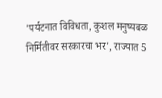'पर्यटनात विविधता, कुशल मनुष्यबळ निर्मितीवर सरकारचा भर', राज्यात 5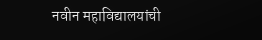नवीन महाविद्यालयांची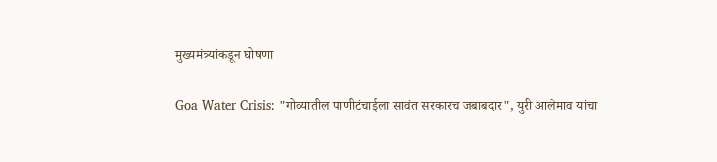मुख्यमंत्र्यांकडून घोषणा

Goa Water Crisis: "गोव्यातील पाणीटंचाईला सावंत सरकारच जबाबदार", युरी आलेमाव यांचा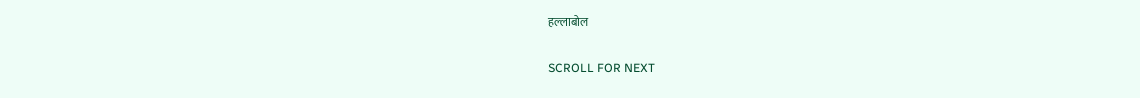हल्लाबोल

SCROLL FOR NEXT